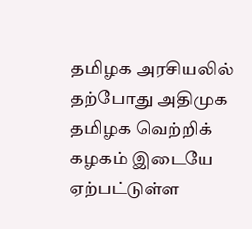தமிழக அரசியலில் தற்போது அதிமுக தமிழக வெற்றிக் கழகம் இடையே ஏற்பட்டுள்ள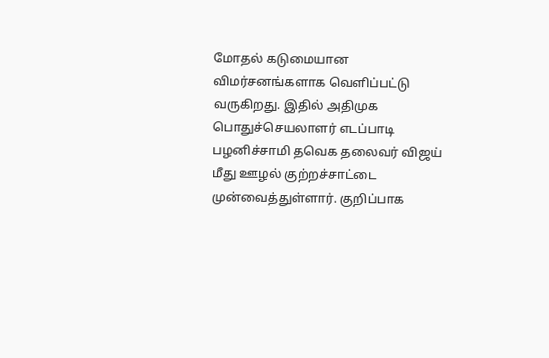மோதல் கடுமையான விமர்சனங்களாக வெளிப்பட்டு வருகிறது. இதில் அதிமுக பொதுச்செயலாளர் எடப்பாடி பழனிச்சாமி தவெக தலைவர் விஜய் மீது ஊழல் குற்றச்சாட்டை முன்வைத்துள்ளார். குறிப்பாக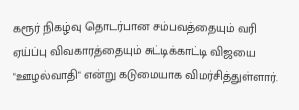கரூர் நிகழ்வு தொடர்பான சம்பவத்தையும் வரி ஏய்ப்பு விவகாரத்தையும் சுட்டிக்காட்டி விஜயை "ஊழல்வாதி" என்று கடுமையாக விமர்சித்துள்ளார்.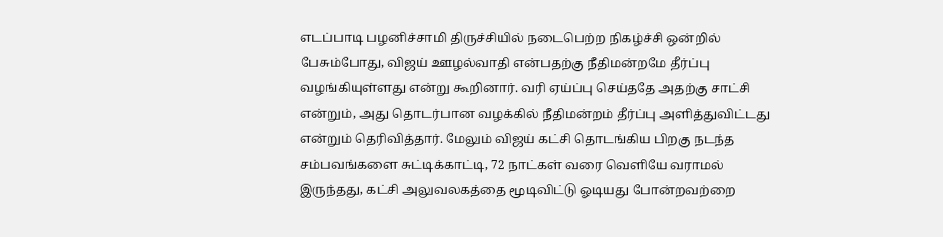எடப்பாடி பழனிச்சாமி திருச்சியில் நடைபெற்ற நிகழ்ச்சி ஒன்றில் பேசும்போது, விஜய் ஊழல்வாதி என்பதற்கு நீதிமன்றமே தீர்ப்பு வழங்கியுள்ளது என்று கூறினார். வரி ஏய்ப்பு செய்ததே அதற்கு சாட்சி என்றும், அது தொடர்பான வழக்கில் நீதிமன்றம் தீர்ப்பு அளித்துவிட்டது என்றும் தெரிவித்தார். மேலும் விஜய் கட்சி தொடங்கிய பிறகு நடந்த சம்பவங்களை சுட்டிக்காட்டி, 72 நாட்கள் வரை வெளியே வராமல் இருந்தது, கட்சி அலுவலகத்தை மூடிவிட்டு ஓடியது போன்றவற்றை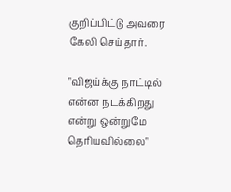குறிப்பிட்டு அவரை கேலி செய்தார்.

"விஜய்க்கு நாட்டில் என்ன நடக்கிறது என்று ஒன்றுமே தெரியவில்லை"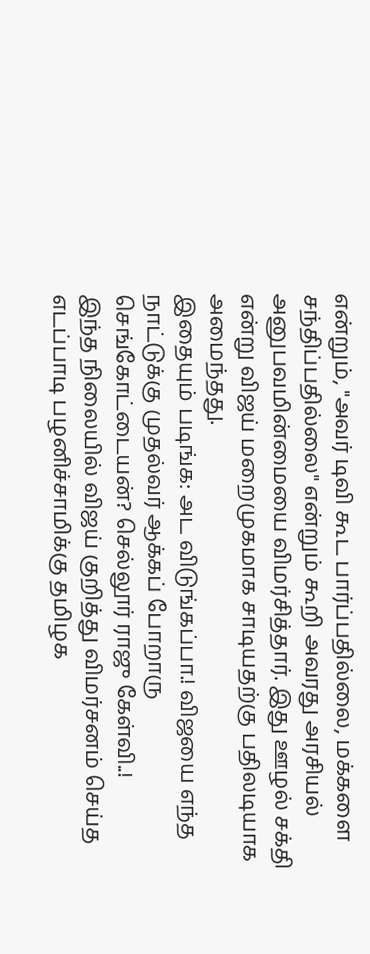என்றும், "அவர் டிவி கூட பார்ப்பதில்லை, மக்களை சந்திப்பதில்லை" என்றும் கூறி அவரது அரசியல் அனுபவமின்மையை விமர்சித்தார். இது ஊழல் சக்தி என்று விஜய் மறைமுகமாக சாடியதற்கு பதிலடியாக அமைந்தது.
இதையும் படிங்க: அட விடுங்கப்பா.! விஜயை எந்த நாட்டுக்கு முதல்வர் ஆக்கப் போறாரு செங்கோட்டையன்? செல்லூர் ராஜு கேள்வி..!
இந்த நிலையில் விஜய் குறித்து விமர்சனம் செய்த எடப்பாடி பழனிச்சாமிக்கு தமிழக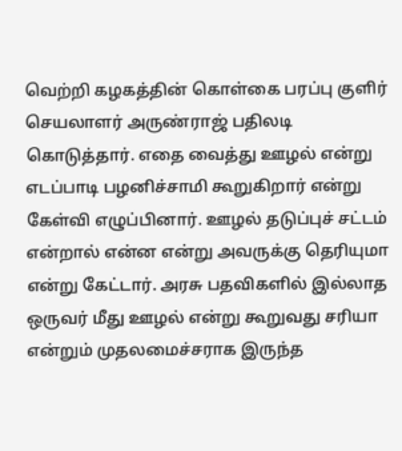வெற்றி கழகத்தின் கொள்கை பரப்பு குளிர் செயலாளர் அருண்ராஜ் பதிலடி கொடுத்தார். எதை வைத்து ஊழல் என்று எடப்பாடி பழனிச்சாமி கூறுகிறார் என்று கேள்வி எழுப்பினார். ஊழல் தடுப்புச் சட்டம் என்றால் என்ன என்று அவருக்கு தெரியுமா என்று கேட்டார். அரசு பதவிகளில் இல்லாத ஒருவர் மீது ஊழல் என்று கூறுவது சரியா என்றும் முதலமைச்சராக இருந்த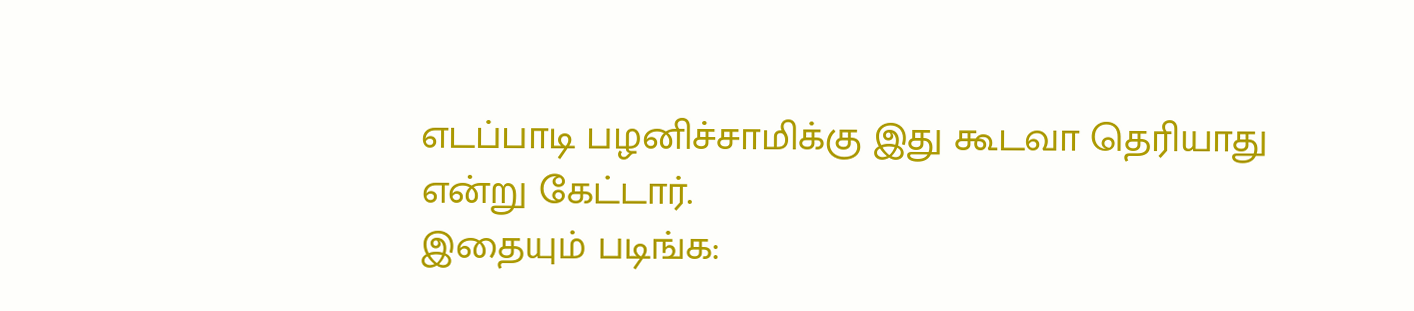எடப்பாடி பழனிச்சாமிக்கு இது கூடவா தெரியாது என்று கேட்டார்.
இதையும் படிங்க: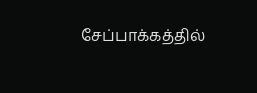சேப்பாக்கத்தில்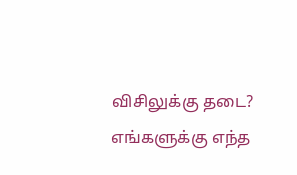விசிலுக்கு தடை? எங்களுக்கு எந்த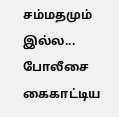சம்மதமும் இல்ல... போலீசை கைகாட்டிய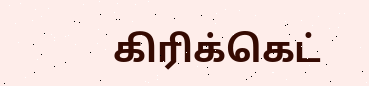கிரிக்கெட்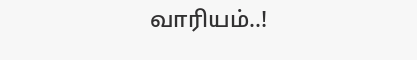வாரியம்..!